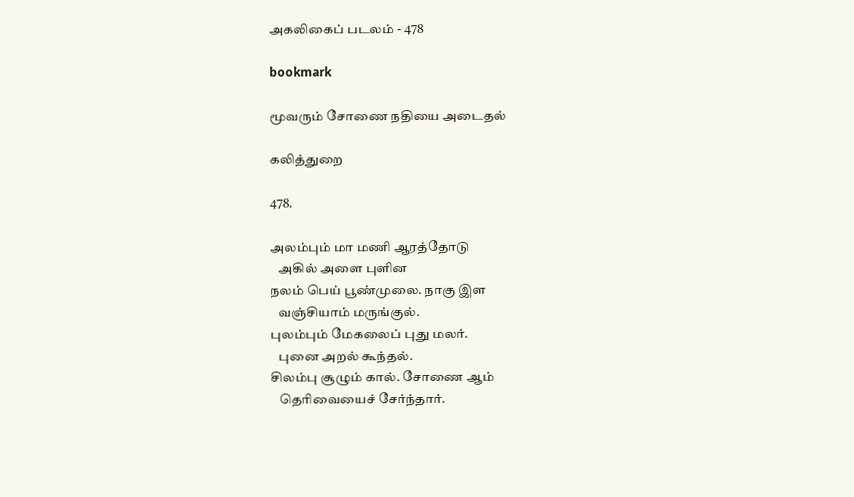அகலிகைப் படலம் - 478

bookmark

மூவரும் சோணை நதியை அடைதல்

கலித்துறை

478.

அலம்பும் மா மணி ஆரத்தோடு
   அகில் அளை புளின
நலம் பெய் பூண்முலை. நாகு இள
   வஞ்சியாம் மருங்குல்.
புலம்பும் மேகலைப் புது மலர்.
   புனை அறல் கூந்தல்.
சிலம்பு சூழும் கால். சோணை ஆம்
   தெரிவையைச் சேர்ந்தார்.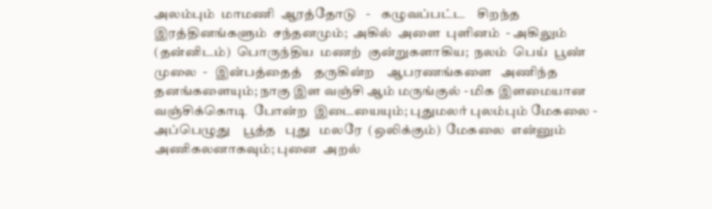அலம்பும்  மாமணி  ஆரத்தோடு   -    கழுவப்பட்ட    சிறந்த
இரத்தினங்களும்  சந்தனமும்;  அகில்  அளை  புளினம்  - அகிலும்
(தன்னிடம்)  பொருந்திய  மணற்  குன்றுகளாகிய;  நலம்  பெய்  பூண்
முலை  -   இன்பத்தைத்    தருகின்ற    ஆபரணங்களை   அணிந்த
தனங்களையும்; நாகு இள வஞ்சி ஆம் மருங்குல் - மிக இளமையான
வஞ்சிக்கொடி  போன்ற  இடையையும்; புதுமலர் புலம்பும் மேகலை -
அப்பெழுது    பூத்த   புது   மலரே  (ஒலிக்கும்)  மேகலை  என்னும்
அணிகலனாகவும்; புனை  அறல்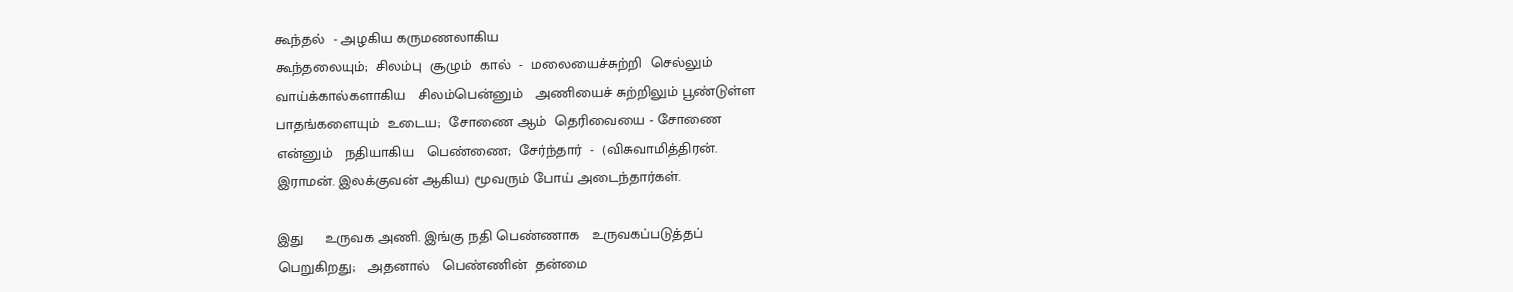கூந்தல்  - அழகிய கருமணலாகிய
கூந்தலையும்;  சிலம்பு  சூழும்  கால்  -  மலையைச்சுற்றி  செல்லும்
வாய்க்கால்களாகிய   சிலம்பென்னும்   அணியைச் சுற்றிலும் பூண்டுள்ள
பாதங்களையும்  உடைய;  சோணை ஆம்  தெரிவையை - சோணை
என்னும்   நதியாகிய   பெண்ணை;  சேர்ந்தார்  -  (விசுவாமித்திரன்.
இராமன். இலக்குவன் ஆகிய) மூவரும் போய் அடைந்தார்கள்.

இது     உருவக அணி. இங்கு நதி பெண்ணாக   உருவகப்படுத்தப்
பெறுகிறது;   அதனால்   பெண்ணின்  தன்மை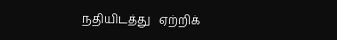நதியிடத்து   ஏற்றிக்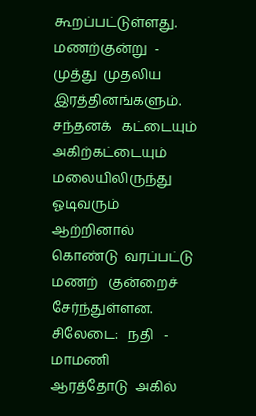கூறப்பட்டுள்ளது.  மணற்குன்று  -  முத்து  முதலிய  இரத்தினங்களும்.
சந்தனக்   கட்டையும்  அகிற்கட்டையும்   மலையிலிருந்து   ஓடிவரும்
ஆற்றினால்  கொண்டு  வரப்பட்டு  மணற்   குன்றைச்  சேர்ந்துள்ளன.
சிலேடை:   நதி   -   மாமணி   ஆரத்தோடு  அகில்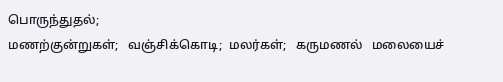பொருந்துதல்;
மணற்குன்றுகள்;   வஞ்சிக்கொடி;  மலர்கள்;   கருமணல்   மலையைச்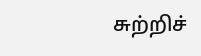சுற்றிச்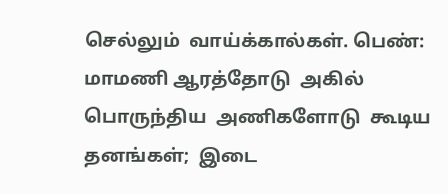செல்லும்  வாய்க்கால்கள். பெண்: மாமணி ஆரத்தோடு  அகில்
பொருந்திய  அணிகளோடு  கூடிய   தனங்கள்;  இடை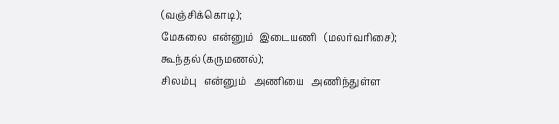(வஞ்சிக்கொடி);
மேகலை  என்னும்  இடையணி   (மலர்வரிசை);   கூந்தல் (கருமணல்);
சிலம்பு   என்னும்   அணியை   அணிந்துள்ள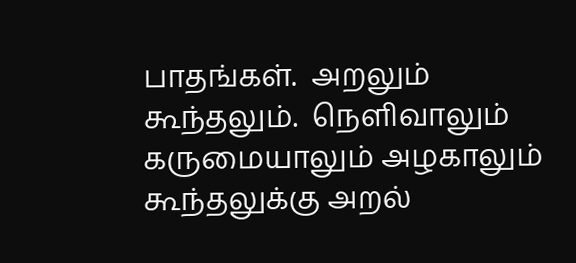பாதங்கள்.  அறலும்
கூந்தலும்.  நெளிவாலும்  கருமையாலும் அழகாலும்  கூந்தலுக்கு அறல்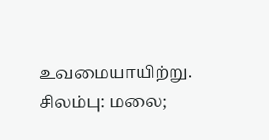உவமையாயிற்று. சிலம்பு: மலை;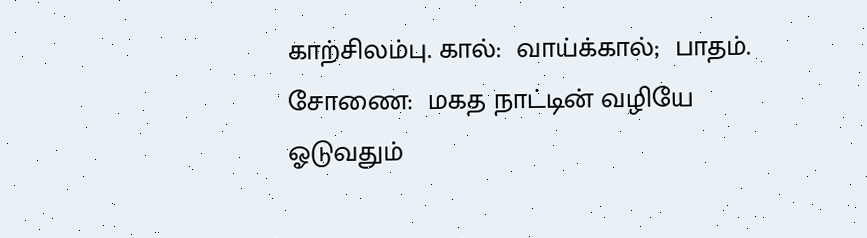காற்சிலம்பு. கால்:  வாய்க்கால்;  பாதம்.
சோணை:  மகத நாட்டின் வழியே ஓடுவதும்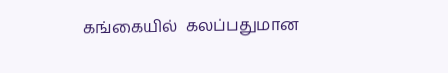கங்கையில்  கலப்பதுமான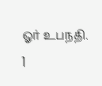ஓர் உபநதி.                                               1